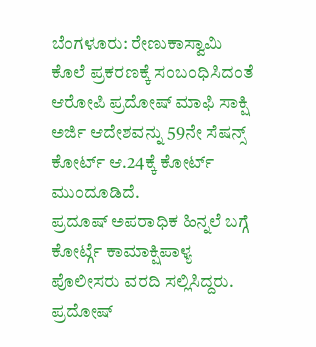ಬೆಂಗಳೂರು: ರೇಣುಕಾಸ್ವಾಮಿ ಕೊಲೆ ಪ್ರಕರಣಕ್ಕೆ ಸಂಬಂಧಿಸಿದಂತೆ ಆರೋಪಿ ಪ್ರದೋಷ್ ಮಾಫಿ ಸಾಕ್ಷಿ ಅರ್ಜಿ ಆದೇಶವನ್ನು 59ನೇ ಸೆಷನ್ಸ್ ಕೋರ್ಟ್ ಆ.24ಕ್ಕೆ ಕೋರ್ಟ್ ಮುಂದೂಡಿದೆ.
ಪ್ರದೂಷ್ ಅಪರಾಧಿಕ ಹಿನ್ನಲೆ ಬಗ್ಗೆ ಕೋರ್ಟ್ಗೆ ಕಾಮಾಕ್ಷಿಪಾಳ್ಯ ಪೊಲೀಸರು ವರದಿ ಸಲ್ಲಿಸಿದ್ದರು. ಪ್ರದೋಷ್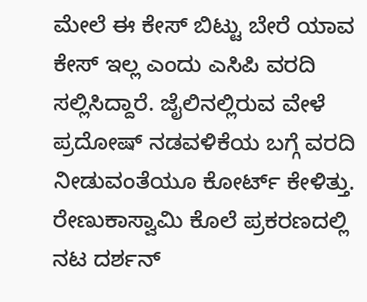ಮೇಲೆ ಈ ಕೇಸ್ ಬಿಟ್ಟು ಬೇರೆ ಯಾವ ಕೇಸ್ ಇಲ್ಲ ಎಂದು ಎಸಿಪಿ ವರದಿ ಸಲ್ಲಿಸಿದ್ದಾರೆ. ಜೈಲಿನಲ್ಲಿರುವ ವೇಳೆ ಪ್ರದೋಷ್ ನಡವಳಿಕೆಯ ಬಗ್ಗೆ ವರದಿ ನೀಡುವಂತೆಯೂ ಕೋರ್ಟ್ ಕೇಳಿತ್ತು.
ರೇಣುಕಾಸ್ವಾಮಿ ಕೊಲೆ ಪ್ರಕರಣದಲ್ಲಿ ನಟ ದರ್ಶನ್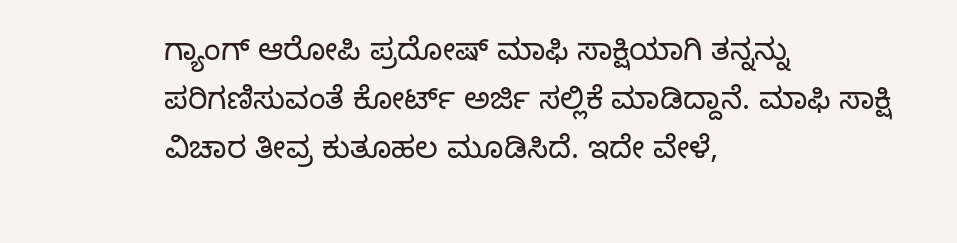ಗ್ಯಾಂಗ್ ಆರೋಪಿ ಪ್ರದೋಷ್ ಮಾಫಿ ಸಾಕ್ಷಿಯಾಗಿ ತನ್ನನ್ನು ಪರಿಗಣಿಸುವಂತೆ ಕೋರ್ಟ್ ಅರ್ಜಿ ಸಲ್ಲಿಕೆ ಮಾಡಿದ್ದಾನೆ. ಮಾಫಿ ಸಾಕ್ಷಿ ವಿಚಾರ ತೀವ್ರ ಕುತೂಹಲ ಮೂಡಿಸಿದೆ. ಇದೇ ವೇಳೆ,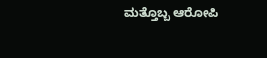ಮತ್ತೊಬ್ಬ ಆರೋಪಿ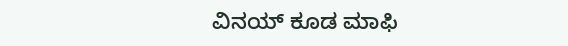ವಿನಯ್ ಕೂಡ ಮಾಫಿ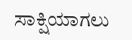ಸಾಕ್ಷಿಯಾಗಲು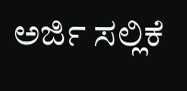ಅರ್ಜಿ ಸಲ್ಲಿಕೆ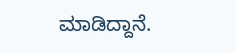ಮಾಡಿದ್ದಾನೆ.